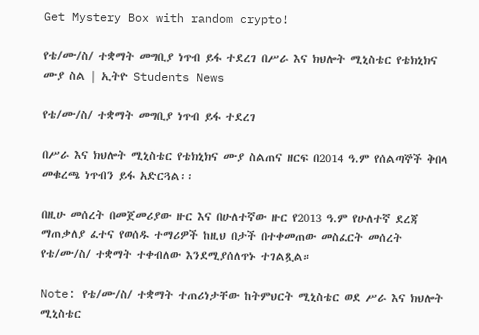Get Mystery Box with random crypto!

የቴ/ሙ/ስ/ ተቋማት መግቢያ ነጥብ ይፋ ተደረገ በሥራ እና ክህሎት ሚኒስቴር የቴክኒክና ሙያ ስል | ኢትዮ Students News

የቴ/ሙ/ስ/ ተቋማት መግቢያ ነጥብ ይፋ ተደረገ

በሥራ እና ክህሎት ሚኒስቴር የቴክኒክና ሙያ ስልጠና ዘርፍ በ2014 ዓ.ም የሰልጣኞች ቅበላ መቁረጫ ነጥብን ይፋ አድርጓል፡፡

በዚሁ መሰረት በመጀመሪያው ዙር እና በሁለተኛው ዙር የ2013 ዓ.ም የሁለተኛ ደረጃ ማጠቃለያ ፈተና የወሰዱ ተማሪዎች ከዚህ በታች በተቀመጠው መስፈርት መሰረት የቴ/ሙ/ስ/ ተቋማት ተቀብለው እንደሚያሰለጥኑ ተገልጿል።

Note: የቴ/ሙ/ስ/ ተቋማት ተጠሪነታቸው ከትምህርት ሚኒስቴር ወደ ሥራ እና ክህሎት ሚኒስቴር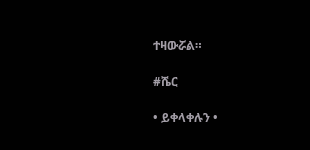ተዛውሯል።

#ሼር

• ይቀላቀሉን •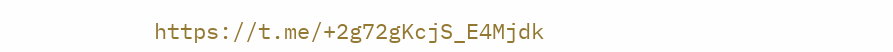https://t.me/+2g72gKcjS_E4Mjdk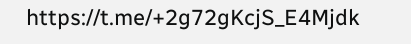https://t.me/+2g72gKcjS_E4Mjdk